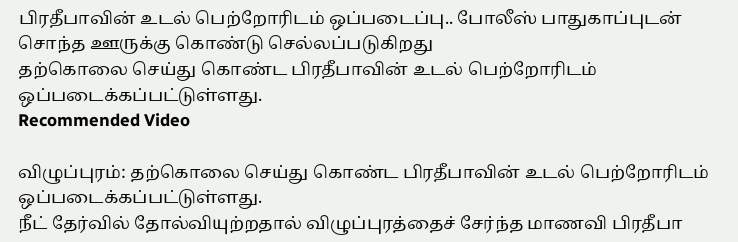பிரதீபாவின் உடல் பெற்றோரிடம் ஒப்படைப்பு.. போலீஸ் பாதுகாப்புடன் சொந்த ஊருக்கு கொண்டு செல்லப்படுகிறது
தற்கொலை செய்து கொண்ட பிரதீபாவின் உடல் பெற்றோரிடம் ஒப்படைக்கப்பட்டுள்ளது.
Recommended Video

விழுப்புரம்: தற்கொலை செய்து கொண்ட பிரதீபாவின் உடல் பெற்றோரிடம் ஒப்படைக்கப்பட்டுள்ளது.
நீட் தேர்வில் தோல்வியுற்றதால் விழுப்புரத்தைச் சேர்ந்த மாணவி பிரதீபா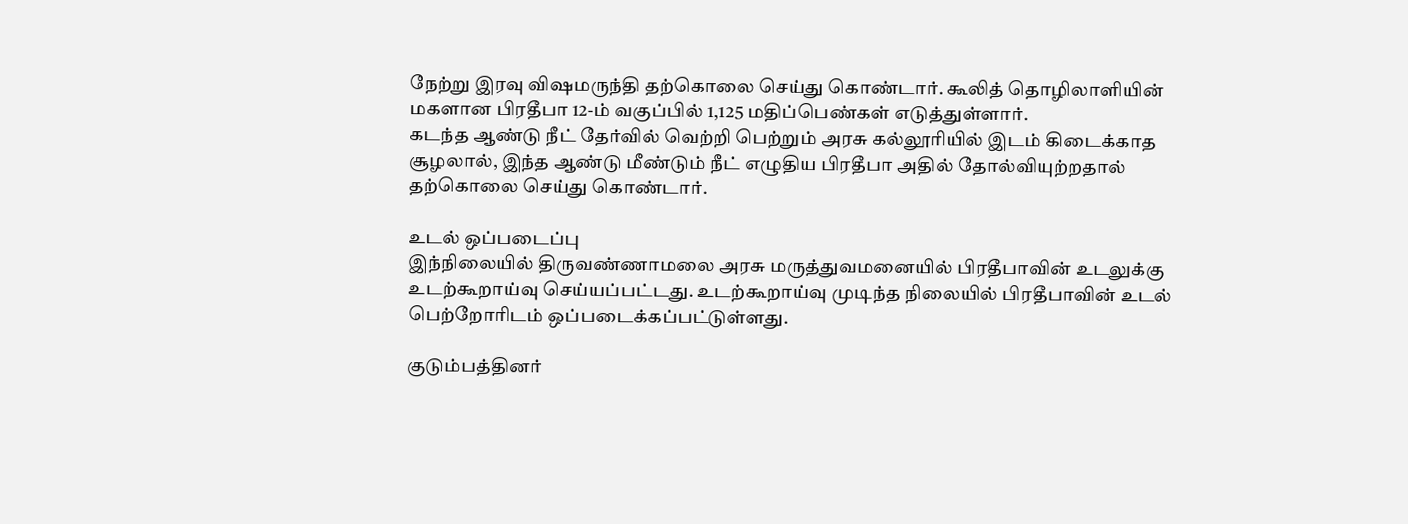நேற்று இரவு விஷமருந்தி தற்கொலை செய்து கொண்டார். கூலித் தொழிலாளியின் மகளான பிரதீபா 12-ம் வகுப்பில் 1,125 மதிப்பெண்கள் எடுத்துள்ளார்.
கடந்த ஆண்டு நீட் தேர்வில் வெற்றி பெற்றும் அரசு கல்லூரியில் இடம் கிடைக்காத சூழலால், இந்த ஆண்டு மீண்டும் நீட் எழுதிய பிரதீபா அதில் தோல்வியுற்றதால் தற்கொலை செய்து கொண்டார்.

உடல் ஒப்படைப்பு
இந்நிலையில் திருவண்ணாமலை அரசு மருத்துவமனையில் பிரதீபாவின் உடலுக்கு உடற்கூறாய்வு செய்யப்பட்டது. உடற்கூறாய்வு முடிந்த நிலையில் பிரதீபாவின் உடல் பெற்றோரிடம் ஒப்படைக்கப்பட்டுள்ளது.

குடும்பத்தினர்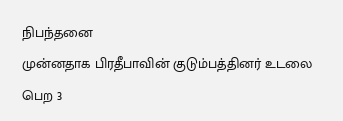நிபந்தனை
முன்னதாக பிரதீபாவின் குடும்பத்தினர் உடலை பெற 3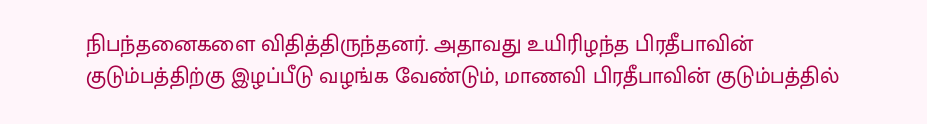நிபந்தனைகளை விதித்திருந்தனர். அதாவது உயிரிழந்த பிரதீபாவின் குடும்பத்திற்கு இழப்பீடு வழங்க வேண்டும், மாணவி பிரதீபாவின் குடும்பத்தில்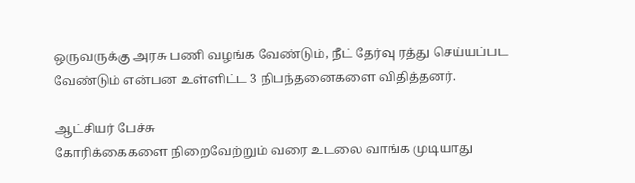ஒருவருக்கு அரசு பணி வழங்க வேண்டும், நீட் தேர்வு ரத்து செய்யப்பட வேண்டும் என்பன உள்ளிட்ட 3 நிபந்தனைகளை விதித்தனர்.

ஆட்சியர் பேச்சு
கோரிக்கைகளை நிறைவேற்றும் வரை உடலை வாங்க முடியாது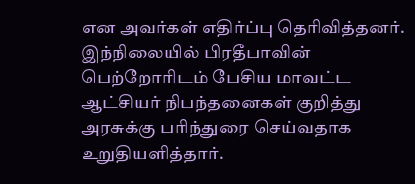என அவர்கள் எதிர்ப்பு தெரிவித்தனர். இந்நிலையில் பிரதீபாவின் பெற்றோரிடம் பேசிய மாவட்ட ஆட்சியர் நிபந்தனைகள் குறித்து அரசுக்கு பரிந்துரை செய்வதாக உறுதியளித்தார்.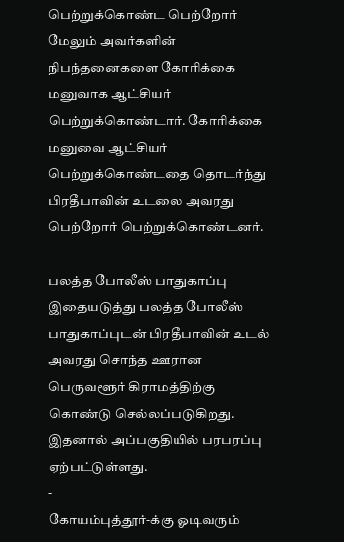பெற்றுக்கொண்ட பெற்றோர்
மேலும் அவர்களின் நிபந்தனைகளை கோரிக்கை மனுவாக ஆட்சியர் பெற்றுக்கொண்டார். கோரிக்கை மனுவை ஆட்சியர் பெற்றுக்கொண்டதை தொடர்ந்து பிரதீபாவின் உடலை அவரது பெற்றோர் பெற்றுக்கொண்டனர்.

பலத்த போலீஸ் பாதுகாப்பு
இதையடுத்து பலத்த போலீஸ் பாதுகாப்புடன் பிரதீபாவின் உடல் அவரது சொந்த ஊரான பெருவளூர் கிராமத்திற்கு கொண்டு செல்லப்படுகிறது. இதனால் அப்பகுதியில் பரபரப்பு ஏற்பட்டுள்ளது.
-
கோயம்புத்தூர்-க்கு ஓடிவரும்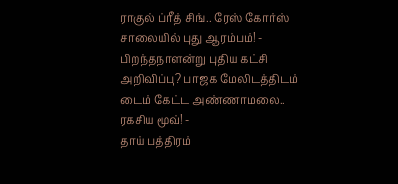ராகுல் ப்ரீத் சிங்.. ரேஸ் கோர்ஸ் சாலையில் புது ஆரம்பம்! -
பிறந்தநாளன்று புதிய கட்சி அறிவிப்பு? பாஜக மேலிடத்திடம் டைம் கேட்ட அண்ணாமலை.. ரகசிய மூவ்! -
தாய் பத்திரம்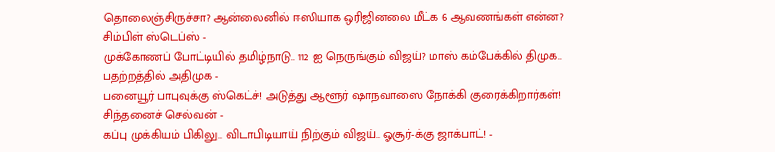தொலைஞ்சிருச்சா? ஆன்லைனில் ஈஸியாக ஒரிஜினலை மீட்க 6 ஆவணங்கள் என்ன? சிம்பிள் ஸ்டெப்ஸ் -
முக்கோணப் போட்டியில் தமிழ்நாடு.. 112 ஐ நெருங்கும் விஜய்? மாஸ் கம்பேக்கில் திமுக.. பதற்றத்தில் அதிமுக -
பனையூர் பாபுவுக்கு ஸ்கெட்ச்! அடுத்து ஆளூர் ஷாநவாஸை நோக்கி குரைக்கிறார்கள்! சிந்தனைச் செல்வன் -
கப்பு முக்கியம் பிகிலு.. விடாபிடியாய் நிற்கும் விஜய்.. ஓசூர்-க்கு ஜாக்பாட்! -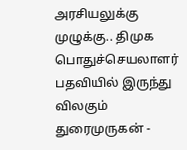அரசியலுக்கு முழுக்கு.. திமுக பொதுச்செயலாளர் பதவியில் இருந்து விலகும் துரைமுருகன் -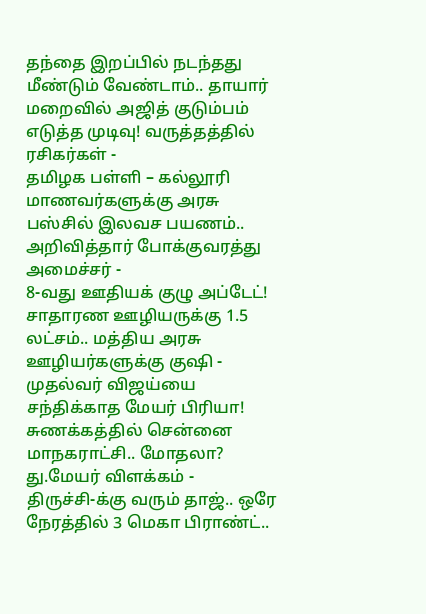தந்தை இறப்பில் நடந்தது மீண்டும் வேண்டாம்.. தாயார் மறைவில் அஜித் குடும்பம் எடுத்த முடிவு! வருத்தத்தில் ரசிகர்கள் -
தமிழக பள்ளி – கல்லூரி மாணவர்களுக்கு அரசு பஸ்சில் இலவச பயணம்.. அறிவித்தார் போக்குவரத்து அமைச்சர் -
8-வது ஊதியக் குழு அப்டேட்! சாதாரண ஊழியருக்கு 1.5 லட்சம்.. மத்திய அரசு ஊழியர்களுக்கு குஷி -
முதல்வர் விஜய்யை சந்திக்காத மேயர் பிரியா! சுணக்கத்தில் சென்னை மாநகராட்சி.. மோதலா? து.மேயர் விளக்கம் -
திருச்சி-க்கு வரும் தாஜ்.. ஒரே நேரத்தில் 3 மெகா பிராண்ட்..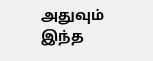அதுவும் இந்த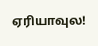ஏரியாவுல!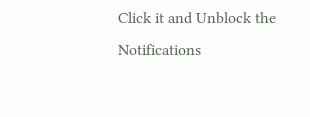Click it and Unblock the Notifications